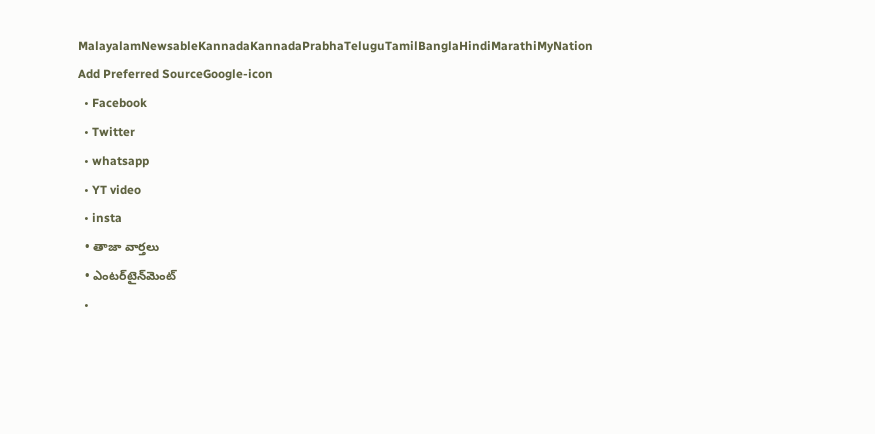MalayalamNewsableKannadaKannadaPrabhaTeluguTamilBanglaHindiMarathiMyNation
Add Preferred SourceGoogle-icon
  • Facebook
  • Twitter
  • whatsapp
  • YT video
  • insta
  • తాజా వార్తలు
  • ఎంటర్‌టైన్‌మెంట్
  •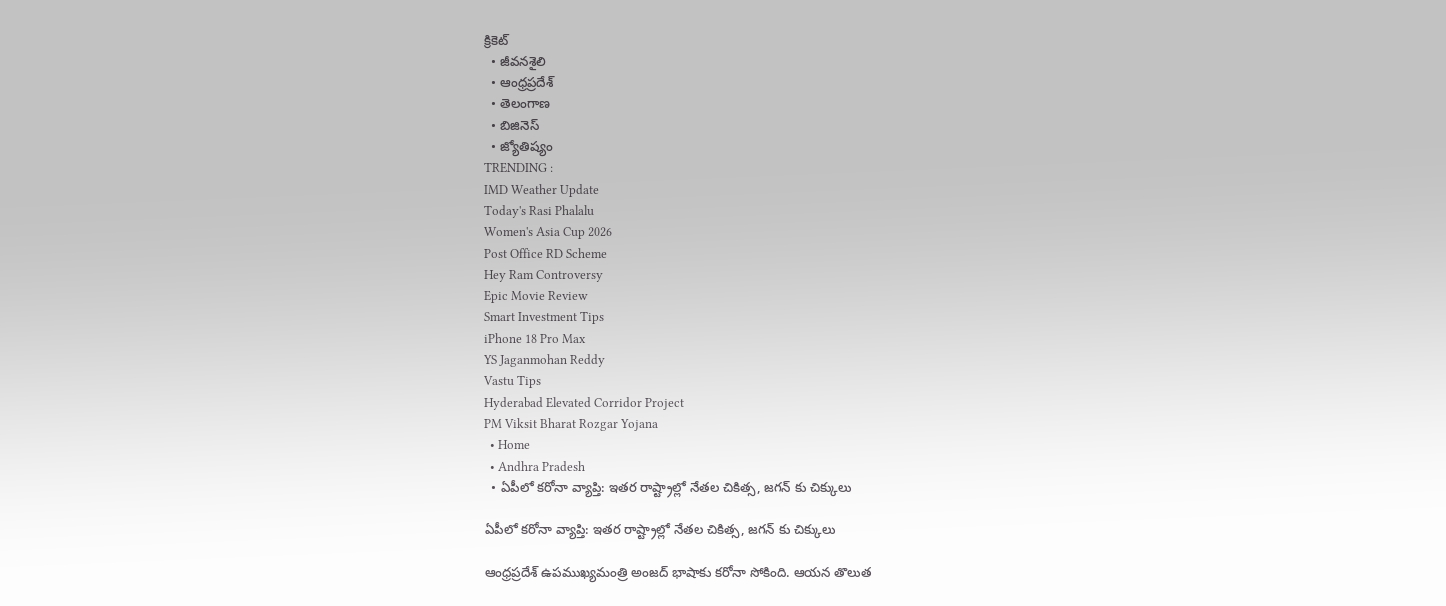క్రికెట్
  • జీవనశైలి
  • ఆంధ్రప్రదేశ్
  • తెలంగాణ
  • బిజినెస్
  • జ్యోతిష్యం
TRENDING :
IMD Weather Update
Today's Rasi Phalalu
Women's Asia Cup 2026
Post Office RD Scheme
Hey Ram Controversy
Epic Movie Review
Smart Investment Tips
iPhone 18 Pro Max
YS Jaganmohan Reddy
Vastu Tips
Hyderabad Elevated Corridor Project
PM Viksit Bharat Rozgar Yojana
  • Home
  • Andhra Pradesh
  • ఏపీలో కరోనా వ్యాప్తి: ఇతర రాష్ట్రాల్లో నేతల చికిత్స, జగన్ కు చిక్కులు

ఏపీలో కరోనా వ్యాప్తి: ఇతర రాష్ట్రాల్లో నేతల చికిత్స, జగన్ కు చిక్కులు

ఆంధ్రప్రదేశ్ ఉపముఖ్యమంత్రి అంజద్ భాషాకు కరోనా సోకింది. ఆయన తొలుత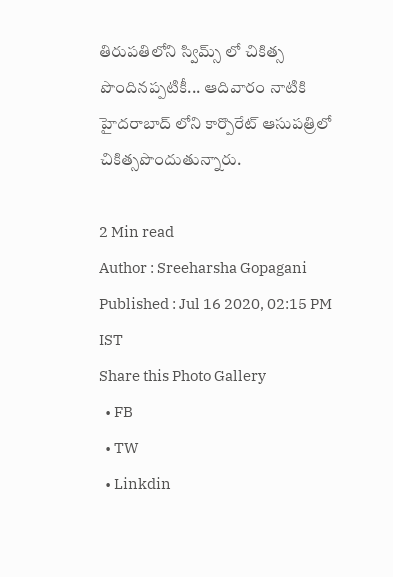తిరుపతిలోని స్విమ్స్ లో చికిత్స పొందినప్పటికీ... ఆదివారం నాటికి  హైదరాబాద్ లోని కార్పొరేట్ ఆసుపత్రిలో చికిత్సపొందుతున్నారు.

2 Min read
Author : Sreeharsha Gopagani
Published : Jul 16 2020, 02:15 PM IST
Share this Photo Gallery
  • FB
  • TW
  • Linkdin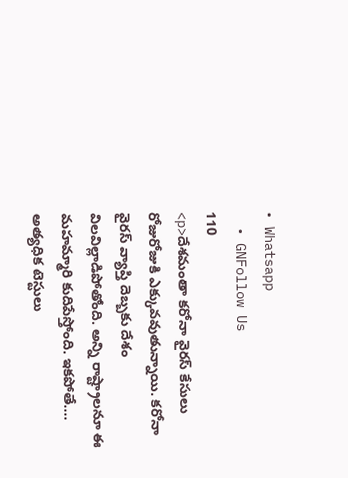• Whatsapp
  • GNFollow Us
110
<p>దేశమంతా కరోనా వైరస్ కేసులు రోజురోజుకి ఎక్కువవుతున్నాయి. కరోనా వైరస్ వ్యాప్తి దెబ్బకు దేశం విలవిల్లాడిపోతోంది. అన్ని రాష్ట్రాలనూ ఈ మహమ్మారి కుదిపేస్తోంది. ఇకపోతే.... అత్యధిక టెస్టులు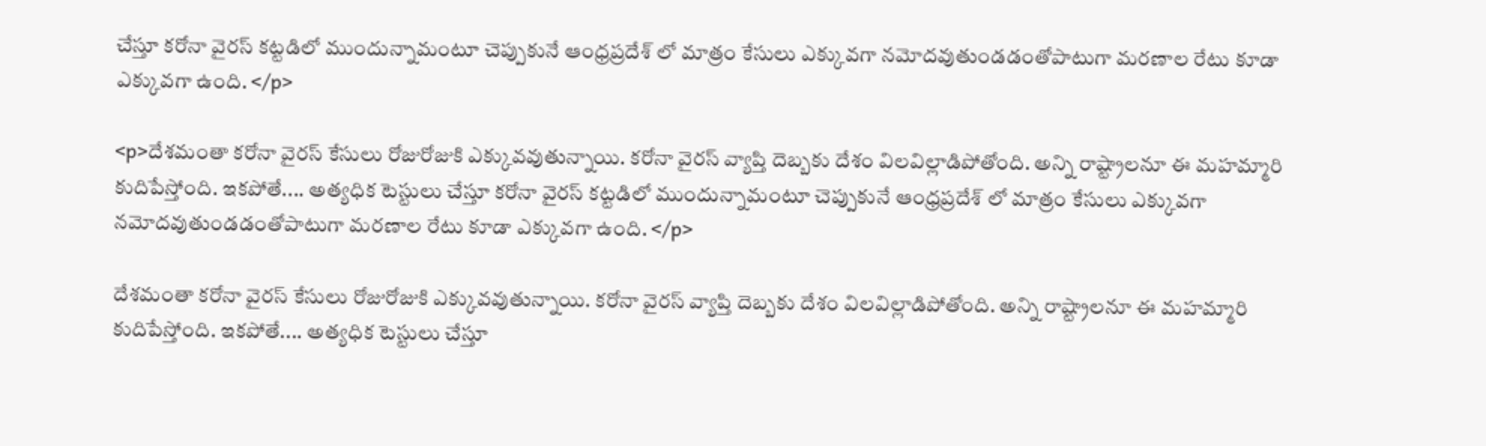చేస్తూ కరోనా వైరస్ కట్టడిలో ముందున్నామంటూ చెప్పుకునే ఆంధ్రప్రదేశ్ లో మాత్రం కేసులు ఎక్కువగా నమోదవుతుండడంతోపాటుగా మరణాల రేటు కూడా ఎక్కువగా ఉంది. </p>

<p>దేశమంతా కరోనా వైరస్ కేసులు రోజురోజుకి ఎక్కువవుతున్నాయి. కరోనా వైరస్ వ్యాప్తి దెబ్బకు దేశం విలవిల్లాడిపోతోంది. అన్ని రాష్ట్రాలనూ ఈ మహమ్మారి కుదిపేస్తోంది. ఇకపోతే.... అత్యధిక టెస్టులు చేస్తూ కరోనా వైరస్ కట్టడిలో ముందున్నామంటూ చెప్పుకునే ఆంధ్రప్రదేశ్ లో మాత్రం కేసులు ఎక్కువగా నమోదవుతుండడంతోపాటుగా మరణాల రేటు కూడా ఎక్కువగా ఉంది. </p>

దేశమంతా కరోనా వైరస్ కేసులు రోజురోజుకి ఎక్కువవుతున్నాయి. కరోనా వైరస్ వ్యాప్తి దెబ్బకు దేశం విలవిల్లాడిపోతోంది. అన్ని రాష్ట్రాలనూ ఈ మహమ్మారి కుదిపేస్తోంది. ఇకపోతే.... అత్యధిక టెస్టులు చేస్తూ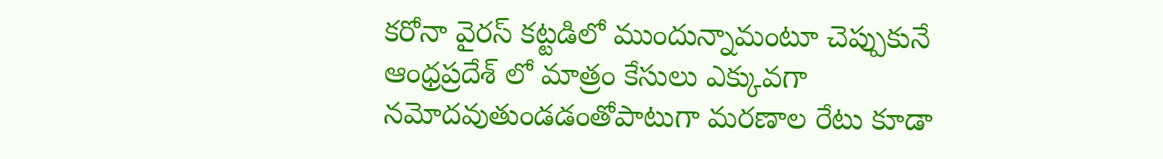కరోనా వైరస్ కట్టడిలో ముందున్నామంటూ చెప్పుకునే ఆంధ్రప్రదేశ్ లో మాత్రం కేసులు ఎక్కువగా నమోదవుతుండడంతోపాటుగా మరణాల రేటు కూడా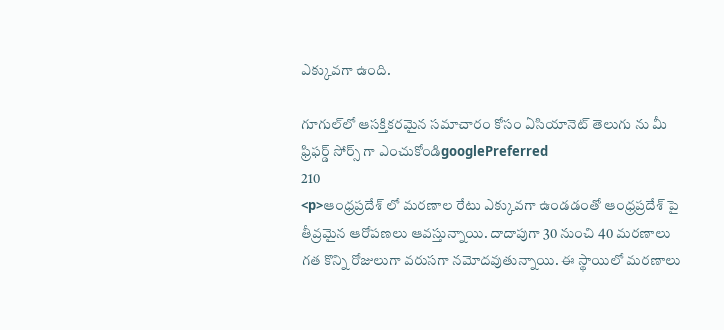ఎక్కువగా ఉంది.

గూగుల్‌లో ఆసక్తికరమైన సమాచారం కోసం ఏసియానెట్ తెలుగు ను మీ ఫ్రిఫర్డ్ సోర్స్ గా ఎంచుకోండిgooglePreferred
210
<p>ఆంధ్రప్రదేశ్ లో మరణాల రేటు ఎక్కువగా ఉండడంతో ఆంధ్రప్రదేశ్ పై తీవ్రమైన ఆరోపణలు ఆవస్తున్నాయి. దాదాపుగా 30 నుంచి 40 మరణాలు గత కొన్ని రోజులుగా వరుసగా నమోదవుతున్నాయి. ఈ స్థాయిలో మరణాలు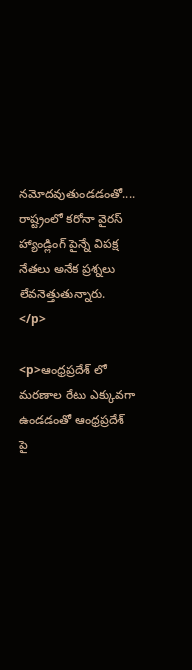నమోదవుతుండడంతో.... రాష్ట్రంలో కరోనా వైరస్ హ్యాండ్లింగ్ పైన్నే విపక్ష నేతలు అనేక ప్రశ్నలు లేవనెత్తుతున్నారు. </p>

<p>ఆంధ్రప్రదేశ్ లో మరణాల రేటు ఎక్కువగా ఉండడంతో ఆంధ్రప్రదేశ్ పై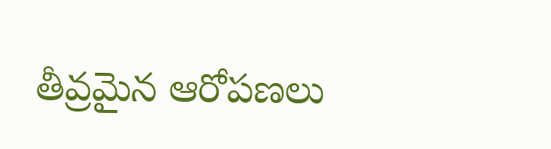తీవ్రమైన ఆరోపణలు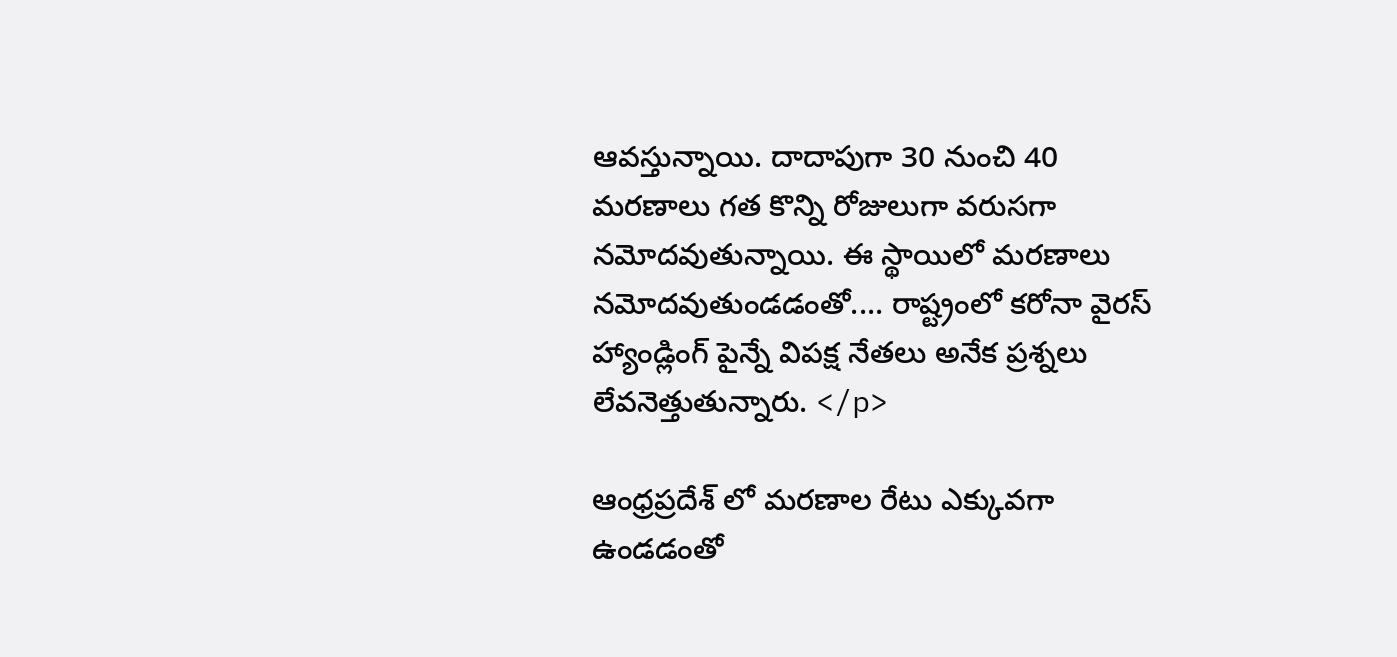ఆవస్తున్నాయి. దాదాపుగా 30 నుంచి 40 మరణాలు గత కొన్ని రోజులుగా వరుసగా నమోదవుతున్నాయి. ఈ స్థాయిలో మరణాలు నమోదవుతుండడంతో.... రాష్ట్రంలో కరోనా వైరస్ హ్యాండ్లింగ్ పైన్నే విపక్ష నేతలు అనేక ప్రశ్నలు లేవనెత్తుతున్నారు. </p>

ఆంధ్రప్రదేశ్ లో మరణాల రేటు ఎక్కువగా ఉండడంతో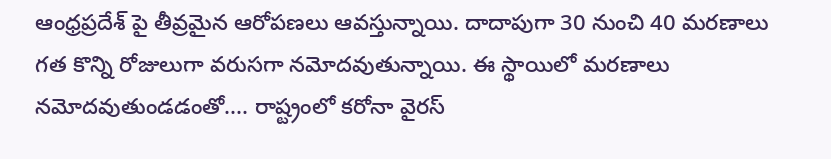ఆంధ్రప్రదేశ్ పై తీవ్రమైన ఆరోపణలు ఆవస్తున్నాయి. దాదాపుగా 30 నుంచి 40 మరణాలు గత కొన్ని రోజులుగా వరుసగా నమోదవుతున్నాయి. ఈ స్థాయిలో మరణాలు నమోదవుతుండడంతో.... రాష్ట్రంలో కరోనా వైరస్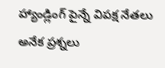హ్యాండ్లింగ్ పైన్నే విపక్ష నేతలు అనేక ప్రశ్నలు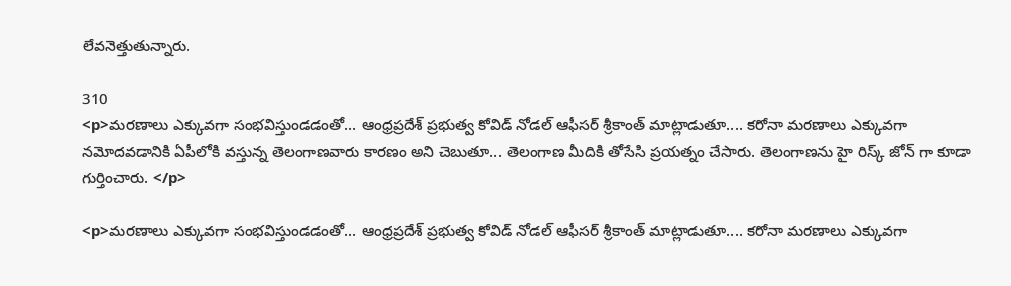లేవనెత్తుతున్నారు.

310
<p>మరణాలు ఎక్కువగా సంభవిస్తుండడంతో... ఆంధ్రప్రదేశ్ ప్రభుత్వ కోవిడ్ నోడల్ ఆఫీసర్ శ్రీకాంత్ మాట్లాడుతూ.... కరోనా మరణాలు ఎక్కువగా నమోదవడానికి ఏపీలోకి వస్తున్న తెలంగాణవారు కారణం అని చెబుతూ... తెలంగాణ మీదికి తోసేసి ప్రయత్నం చేసారు. తెలంగాణను హై రిస్క్ జోన్ గా కూడా గుర్తించారు. </p>

<p>మరణాలు ఎక్కువగా సంభవిస్తుండడంతో... ఆంధ్రప్రదేశ్ ప్రభుత్వ కోవిడ్ నోడల్ ఆఫీసర్ శ్రీకాంత్ మాట్లాడుతూ.... కరోనా మరణాలు ఎక్కువగా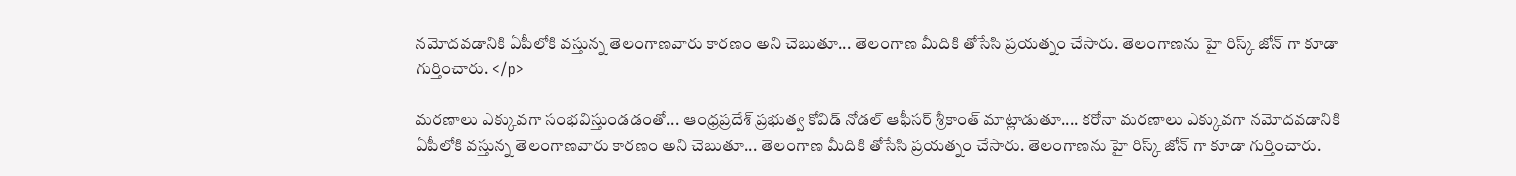నమోదవడానికి ఏపీలోకి వస్తున్న తెలంగాణవారు కారణం అని చెబుతూ... తెలంగాణ మీదికి తోసేసి ప్రయత్నం చేసారు. తెలంగాణను హై రిస్క్ జోన్ గా కూడా గుర్తించారు. </p>

మరణాలు ఎక్కువగా సంభవిస్తుండడంతో... ఆంధ్రప్రదేశ్ ప్రభుత్వ కోవిడ్ నోడల్ ఆఫీసర్ శ్రీకాంత్ మాట్లాడుతూ.... కరోనా మరణాలు ఎక్కువగా నమోదవడానికి ఏపీలోకి వస్తున్న తెలంగాణవారు కారణం అని చెబుతూ... తెలంగాణ మీదికి తోసేసి ప్రయత్నం చేసారు. తెలంగాణను హై రిస్క్ జోన్ గా కూడా గుర్తించారు.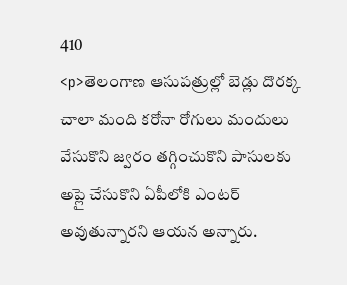410
<p>తెలంగాణ ఆసుపత్రుల్లో బెడ్లు దొరక్క చాలా మంది కరోనా రోగులు మందులు వేసుకొని జ్వరం తగ్గించుకొని పాసులకు అప్లై చేసుకొని ఏపీలోకి ఎంటర్ అవుతున్నారని ఆయన అన్నారు.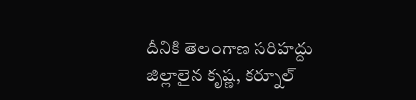దీనికి తెలంగాణ సరిహద్దు జిల్లాలైన కృష్ణ, కర్నూల్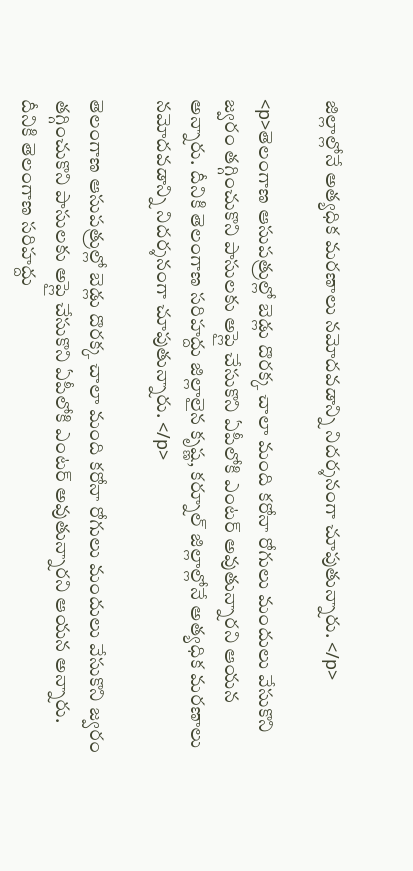జిల్లాల్లోనే అత్యధిక మరణాలు నమోదవడాన్ని నిదర్శనంగా చూపుతున్నారు. </p>

<p>తెలంగాణ ఆసుపత్రుల్లో బెడ్లు దొరక్క చాలా మంది కరోనా రోగులు మందులు వేసుకొని జ్వరం తగ్గించుకొని పాసులకు అప్లై చేసుకొని ఏపీలోకి ఎంటర్ అవుతున్నారని ఆయన అన్నారు. దీనికి తెలంగాణ సరిహద్దు జిల్లాలైన కృష్ణ, కర్నూల్ జిల్లాల్లోనే అత్యధిక మరణాలు నమోదవడాన్ని నిదర్శనంగా చూపుతున్నారు. </p>

తెలంగాణ ఆసుపత్రుల్లో బెడ్లు దొరక్క చాలా మంది కరోనా రోగులు మందులు వేసుకొని జ్వరం తగ్గించుకొని పాసులకు అప్లై చేసుకొని ఏపీలోకి ఎంటర్ అవుతున్నారని ఆయన అన్నారు. దీనికి తెలంగాణ సరిహద్దు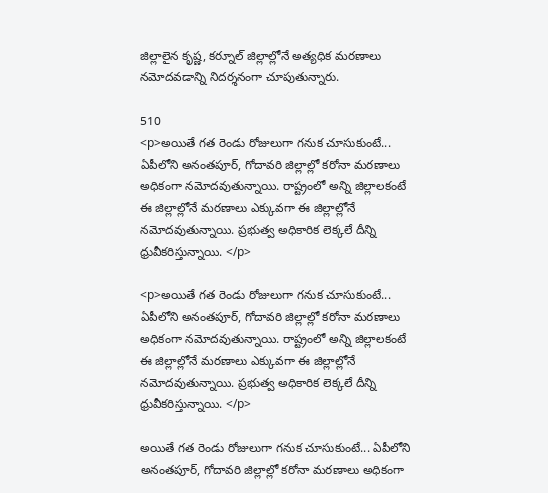జిల్లాలైన కృష్ణ, కర్నూల్ జిల్లాల్లోనే అత్యధిక మరణాలు నమోదవడాన్ని నిదర్శనంగా చూపుతున్నారు.

510
<p>అయితే గత రెండు రోజులుగా గనుక చూసుకుంటే... ఏపీలోని అనంతపూర్, గోదావరి జిల్లాల్లో కరోనా మరణాలు అధికంగా నమోదవుతున్నాయి. రాష్ట్రంలో అన్ని జిల్లాలకంటే ఈ జిల్లాల్లోనే మరణాలు ఎక్కువగా ఈ జిల్లాల్లోనే నమోదవుతున్నాయి. ప్రభుత్వ అధికారిక లెక్కలే దీన్ని ధ్రువీకరిస్తున్నాయి. </p>

<p>అయితే గత రెండు రోజులుగా గనుక చూసుకుంటే... ఏపీలోని అనంతపూర్, గోదావరి జిల్లాల్లో కరోనా మరణాలు అధికంగా నమోదవుతున్నాయి. రాష్ట్రంలో అన్ని జిల్లాలకంటే ఈ జిల్లాల్లోనే మరణాలు ఎక్కువగా ఈ జిల్లాల్లోనే నమోదవుతున్నాయి. ప్రభుత్వ అధికారిక లెక్కలే దీన్ని ధ్రువీకరిస్తున్నాయి. </p>

అయితే గత రెండు రోజులుగా గనుక చూసుకుంటే... ఏపీలోని అనంతపూర్, గోదావరి జిల్లాల్లో కరోనా మరణాలు అధికంగా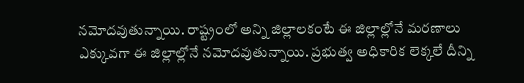నమోదవుతున్నాయి. రాష్ట్రంలో అన్ని జిల్లాలకంటే ఈ జిల్లాల్లోనే మరణాలు ఎక్కువగా ఈ జిల్లాల్లోనే నమోదవుతున్నాయి. ప్రభుత్వ అధికారిక లెక్కలే దీన్ని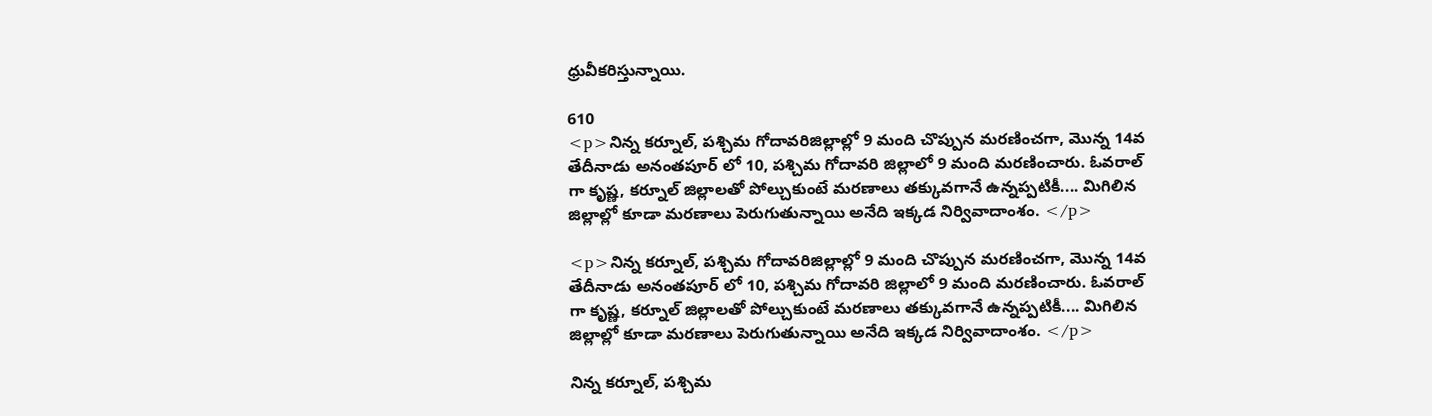ధ్రువీకరిస్తున్నాయి.

610
<p>నిన్న కర్నూల్, పశ్చిమ గోదావరిజిల్లాల్లో 9 మంది చొప్పున మరణించగా, మొన్న 14వ తేదీనాడు అనంతపూర్ లో 10, పశ్చిమ గోదావరి జిల్లాలో 9 మంది మరణించారు. ఓవరాల్ గా కృష్ణ, కర్నూల్ జిల్లాలతో పోల్చుకుంటే మరణాలు తక్కువగానే ఉన్నప్పటికీ.... మిగిలిన జిల్లాల్లో కూడా మరణాలు పెరుగుతున్నాయి అనేది ఇక్కడ నిర్వివాదాంశం. </p>

<p>నిన్న కర్నూల్, పశ్చిమ గోదావరిజిల్లాల్లో 9 మంది చొప్పున మరణించగా, మొన్న 14వ తేదీనాడు అనంతపూర్ లో 10, పశ్చిమ గోదావరి జిల్లాలో 9 మంది మరణించారు. ఓవరాల్ గా కృష్ణ, కర్నూల్ జిల్లాలతో పోల్చుకుంటే మరణాలు తక్కువగానే ఉన్నప్పటికీ.... మిగిలిన జిల్లాల్లో కూడా మరణాలు పెరుగుతున్నాయి అనేది ఇక్కడ నిర్వివాదాంశం. </p>

నిన్న కర్నూల్, పశ్చిమ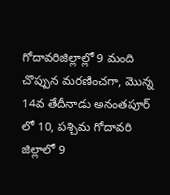గోదావరిజిల్లాల్లో 9 మంది చొప్పున మరణించగా, మొన్న 14వ తేదీనాడు అనంతపూర్ లో 10, పశ్చిమ గోదావరి జిల్లాలో 9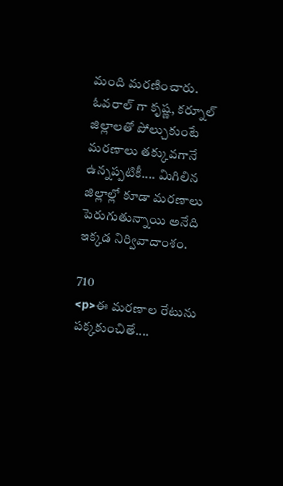మంది మరణించారు. ఓవరాల్ గా కృష్ణ, కర్నూల్ జిల్లాలతో పోల్చుకుంటే మరణాలు తక్కువగానే ఉన్నప్పటికీ.... మిగిలిన జిల్లాల్లో కూడా మరణాలు పెరుగుతున్నాయి అనేది ఇక్కడ నిర్వివాదాంశం.

710
<p>ఈ మరణాల రేటును పక్కకుంచితే....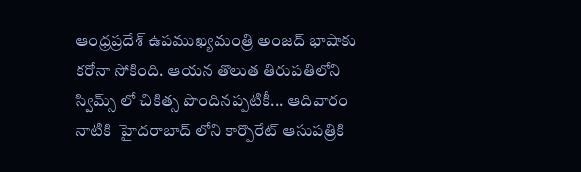ఆంధ్రప్రదేశ్ ఉపముఖ్యమంత్రి అంజద్ భాషాకు కరోనా సోకింది. ఆయన తొలుత తిరుపతిలోని స్విమ్స్ లో చికిత్స పొందినప్పటికీ... ఆదివారం నాటికి  హైదరాబాద్ లోని కార్పొరేట్ ఆసుపత్రికి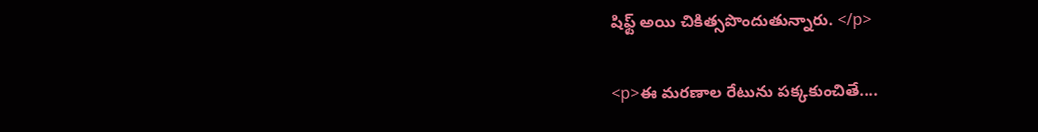షిఫ్ట్ అయి చికిత్సపొందుతున్నారు. </p>

<p>ఈ మరణాల రేటును పక్కకుంచితే....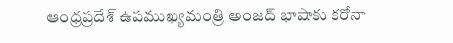ఆంధ్రప్రదేశ్ ఉపముఖ్యమంత్రి అంజద్ భాషాకు కరోనా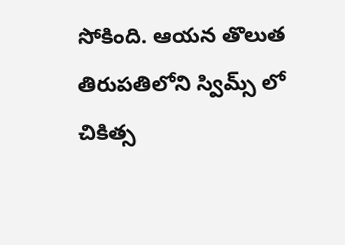సోకింది. ఆయన తొలుత తిరుపతిలోని స్విమ్స్ లో చికిత్స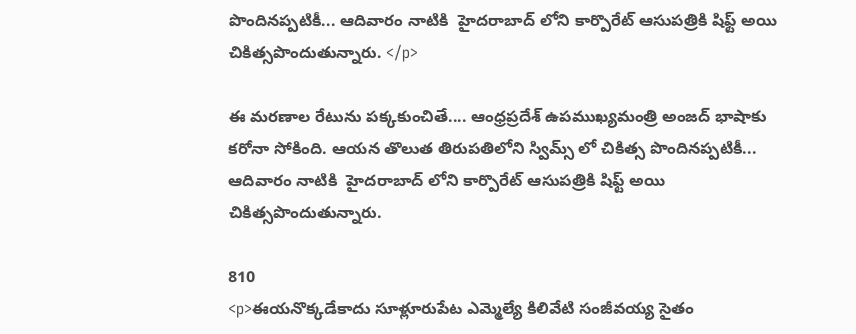పొందినప్పటికీ... ఆదివారం నాటికి  హైదరాబాద్ లోని కార్పొరేట్ ఆసుపత్రికి షిఫ్ట్ అయి చికిత్సపొందుతున్నారు. </p>

ఈ మరణాల రేటును పక్కకుంచితే.... ఆంధ్రప్రదేశ్ ఉపముఖ్యమంత్రి అంజద్ భాషాకు కరోనా సోకింది. ఆయన తొలుత తిరుపతిలోని స్విమ్స్ లో చికిత్స పొందినప్పటికీ... ఆదివారం నాటికి  హైదరాబాద్ లోని కార్పొరేట్ ఆసుపత్రికి షిఫ్ట్ అయి చికిత్సపొందుతున్నారు.

810
<p>ఈయనొక్కడేకాదు సూళ్లూరుపేట ఎమ్మెల్యే కిలివేటి సంజీవయ్య సైతం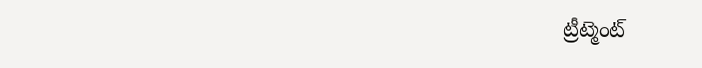ట్రీట్మెంట్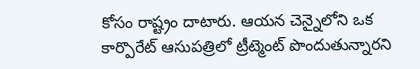కోసం రాష్ట్రం దాటారు. ఆయన చెన్నైలోని ఒక కార్పొరేట్ ఆసుపత్రిలో ట్రీట్మెంట్ పొందుతున్నారని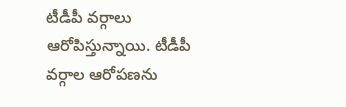టీడీపీ వర్గాలు ఆరోపిస్తున్నాయి. టీడీపీ వర్గాల ఆరోపణను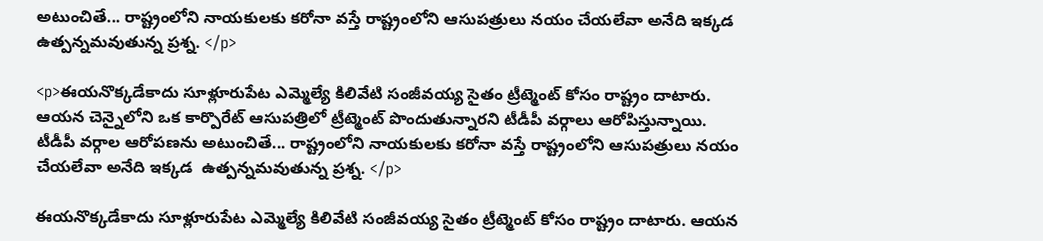అటుంచితే... రాష్ట్రంలోని నాయకులకు కరోనా వస్తే రాష్ట్రంలోని ఆసుపత్రులు నయం చేయలేవా అనేది ఇక్కడ  ఉత్పన్నమవుతున్న ప్రశ్న. </p>

<p>ఈయనొక్కడేకాదు సూళ్లూరుపేట ఎమ్మెల్యే కిలివేటి సంజీవయ్య సైతం ట్రీట్మెంట్ కోసం రాష్ట్రం దాటారు. ఆయన చెన్నైలోని ఒక కార్పొరేట్ ఆసుపత్రిలో ట్రీట్మెంట్ పొందుతున్నారని టీడీపీ వర్గాలు ఆరోపిస్తున్నాయి. టీడీపీ వర్గాల ఆరోపణను అటుంచితే... రాష్ట్రంలోని నాయకులకు కరోనా వస్తే రాష్ట్రంలోని ఆసుపత్రులు నయం చేయలేవా అనేది ఇక్కడ  ఉత్పన్నమవుతున్న ప్రశ్న. </p>

ఈయనొక్కడేకాదు సూళ్లూరుపేట ఎమ్మెల్యే కిలివేటి సంజీవయ్య సైతం ట్రీట్మెంట్ కోసం రాష్ట్రం దాటారు. ఆయన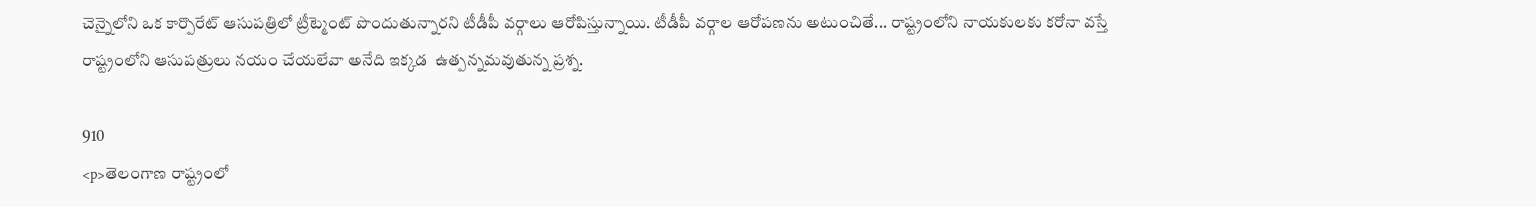చెన్నైలోని ఒక కార్పొరేట్ ఆసుపత్రిలో ట్రీట్మెంట్ పొందుతున్నారని టీడీపీ వర్గాలు ఆరోపిస్తున్నాయి. టీడీపీ వర్గాల ఆరోపణను అటుంచితే... రాష్ట్రంలోని నాయకులకు కరోనా వస్తే రాష్ట్రంలోని ఆసుపత్రులు నయం చేయలేవా అనేది ఇక్కడ  ఉత్పన్నమవుతున్న ప్రశ్న.

910
<p>తెలంగాణ రాష్ట్రంలో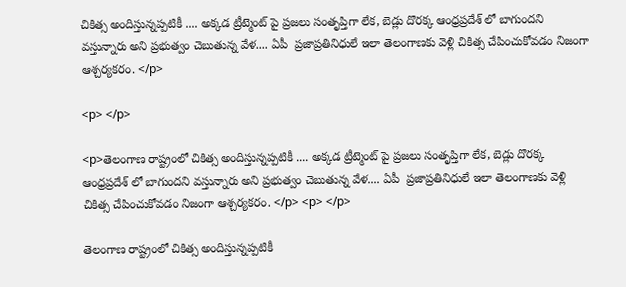చికిత్స అందిస్తున్నప్పటికీ .... అక్కడ ట్రీట్మెంట్ పై ప్రజలు సంతృప్తిగా లేక, బెడ్లు దొరక్క ఆంధ్రప్రదేశ్ లో బాగుందని వస్తున్నారు అని ప్రభుత్వం చెబుతున్న వేళ.... ఏపీ  ప్రజాప్రతినిధులే ఇలా తెలంగాణకు వెళ్లి చికిత్స చేపించుకోవడం నిజంగా ఆశ్చర్యకరం. </p>

<p> </p>

<p>తెలంగాణ రాష్ట్రంలో చికిత్స అందిస్తున్నప్పటికీ .... అక్కడ ట్రీట్మెంట్ పై ప్రజలు సంతృప్తిగా లేక, బెడ్లు దొరక్క ఆంధ్రప్రదేశ్ లో బాగుందని వస్తున్నారు అని ప్రభుత్వం చెబుతున్న వేళ.... ఏపీ  ప్రజాప్రతినిధులే ఇలా తెలంగాణకు వెళ్లి చికిత్స చేపించుకోవడం నిజంగా ఆశ్చర్యకరం. </p> <p> </p>

తెలంగాణ రాష్ట్రంలో చికిత్స అందిస్తున్నప్పటికీ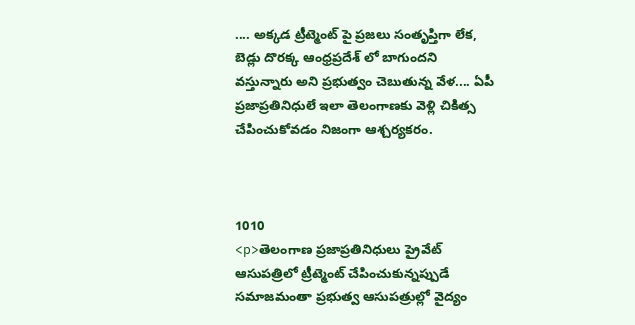.... అక్కడ ట్రీట్మెంట్ పై ప్రజలు సంతృప్తిగా లేక, బెడ్లు దొరక్క ఆంధ్రప్రదేశ్ లో బాగుందని వస్తున్నారు అని ప్రభుత్వం చెబుతున్న వేళ.... ఏపీ  ప్రజాప్రతినిధులే ఇలా తెలంగాణకు వెళ్లి చికిత్స చేపించుకోవడం నిజంగా ఆశ్చర్యకరం.



1010
<p>తెలంగాణ ప్రజాప్రతినిధులు ప్రైవేట్ ఆసుపత్రిలో ట్రీట్మెంట్ చేపించుకున్నప్పుడే సమాజమంతా ప్రభుత్వ ఆసుపత్రుల్లో వైద్యం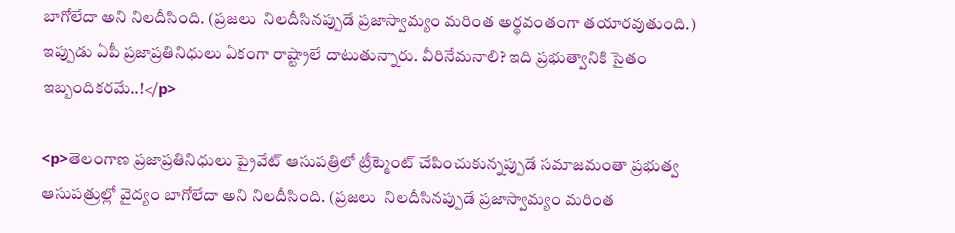బాగోలేదా అని నిలదీసింది. (ప్రజలు  నిలదీసినప్పుడే ప్రజాస్వామ్యం మరింత అర్థవంతంగా తయారవుతుంది.) ఇప్పుడు ఏపీ ప్రజాప్రతినిధులు ఏకంగా రాష్ట్రాలే దాటుతున్నారు. వీరినేమనాలి? ఇది ప్రభుత్వానికి సైతం ఇబ్బందికరమే..!</p>

<p>తెలంగాణ ప్రజాప్రతినిధులు ప్రైవేట్ ఆసుపత్రిలో ట్రీట్మెంట్ చేపించుకున్నప్పుడే సమాజమంతా ప్రభుత్వ ఆసుపత్రుల్లో వైద్యం బాగోలేదా అని నిలదీసింది. (ప్రజలు  నిలదీసినప్పుడే ప్రజాస్వామ్యం మరింత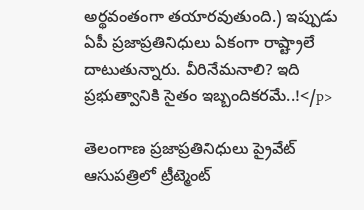అర్థవంతంగా తయారవుతుంది.) ఇప్పుడు ఏపీ ప్రజాప్రతినిధులు ఏకంగా రాష్ట్రాలే దాటుతున్నారు. వీరినేమనాలి? ఇది ప్రభుత్వానికి సైతం ఇబ్బందికరమే..!</p>

తెలంగాణ ప్రజాప్రతినిధులు ప్రైవేట్ ఆసుపత్రిలో ట్రీట్మెంట్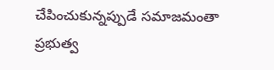చేపించుకున్నప్పుడే సమాజమంతా ప్రభుత్వ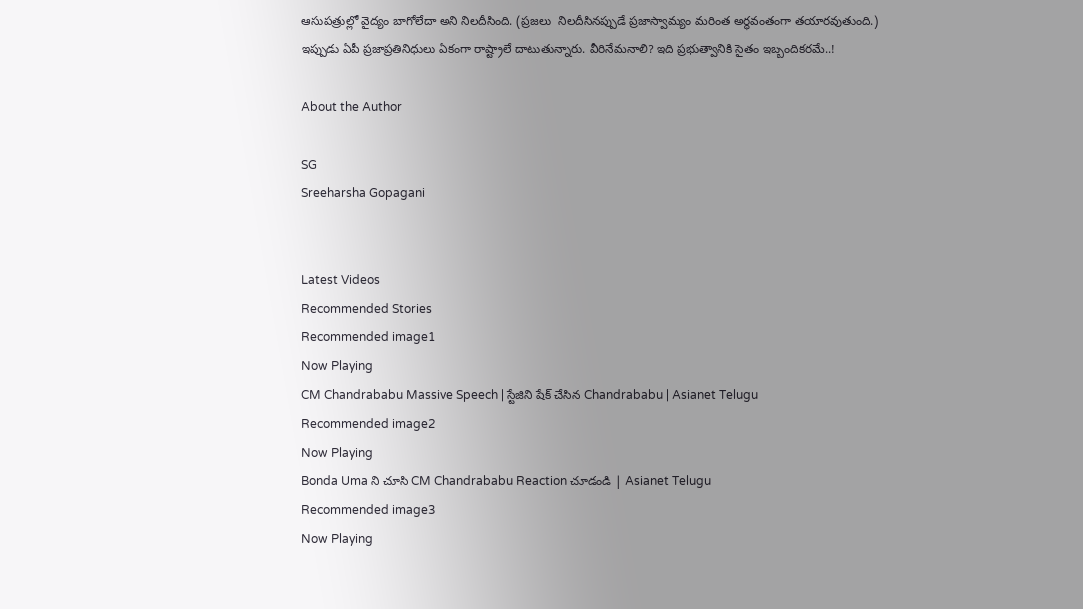ఆసుపత్రుల్లో వైద్యం బాగోలేదా అని నిలదీసింది. (ప్రజలు  నిలదీసినప్పుడే ప్రజాస్వామ్యం మరింత అర్థవంతంగా తయారవుతుంది.) ఇప్పుడు ఏపీ ప్రజాప్రతినిధులు ఏకంగా రాష్ట్రాలే దాటుతున్నారు. వీరినేమనాలి? ఇది ప్రభుత్వానికి సైతం ఇబ్బందికరమే..!

About the Author

SG
Sreeharsha Gopagani


Latest Videos
Recommended Stories
Recommended image1
Now Playing
CM Chandrababu Massive Speech | స్టేజిని షేక్ చేసిన Chandrababu | Asianet Telugu
Recommended image2
Now Playing
Bonda Uma ని చూసి CM Chandrababu Reaction చూడండి | Asianet Telugu
Recommended image3
Now Playing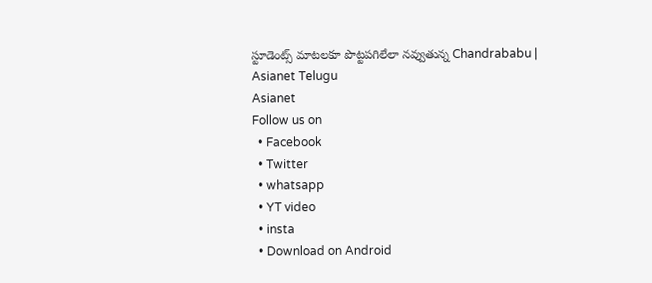స్టూడెంట్స్ మాటలకూ పొట్టపగిలేలా నవ్వుతున్న Chandrababu | Asianet Telugu
Asianet
Follow us on
  • Facebook
  • Twitter
  • whatsapp
  • YT video
  • insta
  • Download on Android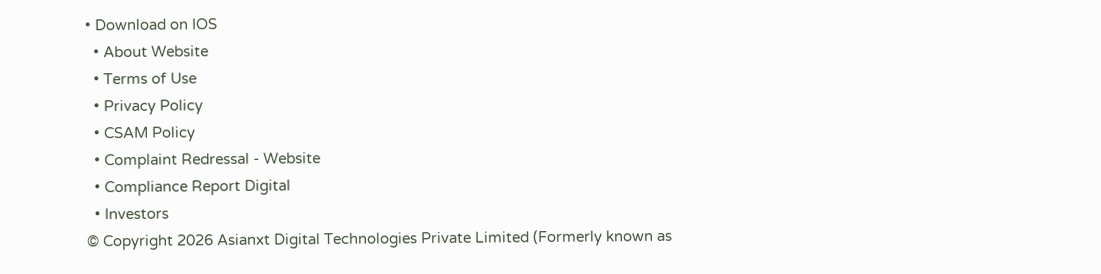• Download on IOS
  • About Website
  • Terms of Use
  • Privacy Policy
  • CSAM Policy
  • Complaint Redressal - Website
  • Compliance Report Digital
  • Investors
© Copyright 2026 Asianxt Digital Technologies Private Limited (Formerly known as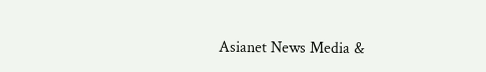Asianet News Media &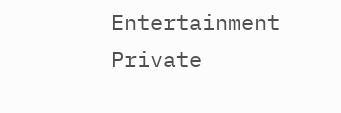Entertainment Private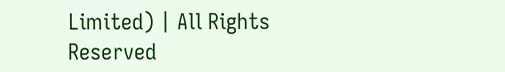Limited) | All Rights Reserved